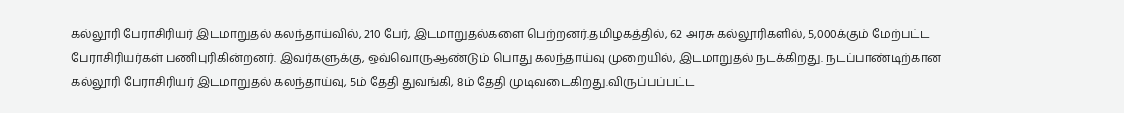கல்லூரி பேராசிரியர் இடமாறுதல் கலந்தாய்வில், 210 பேர், இடமாறுதல்களை பெற்றனர்.தமிழகத்தில், 62 அரசு கல்லூரிகளில், 5,000க்கும் மேற்பட்ட பேராசிரியர்கள் பணிபுரிகின்றனர். இவர்களுக்கு, ஒவ்வொருஆண்டும் பொது கலந்தாய்வு முறையில், இடமாறுதல் நடக்கிறது. நடப்பாண்டிற்கான கல்லூரி பேராசிரியர் இடமாறுதல் கலந்தாய்வு, 5ம் தேதி துவங்கி, 8ம் தேதி முடிவடைகிறது.விருப்பப்பட்ட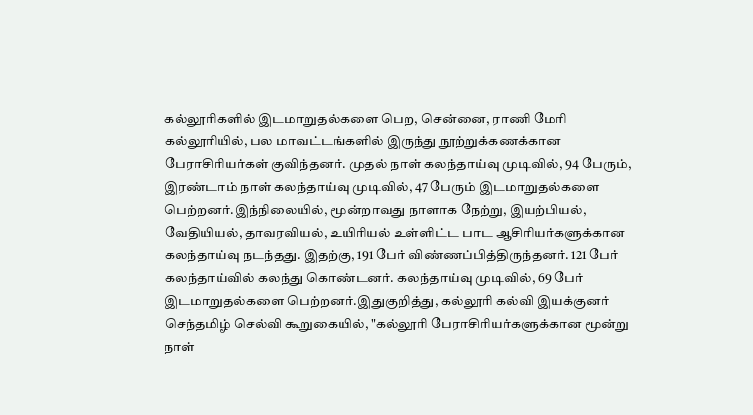கல்லூரிகளில் இடமாறுதல்களை பெற, சென்னை, ராணி மேரி கல்லூரியில், பல மாவட்டங்களில் இருந்து நூற்றுக்கணக்கான பேராசிரியர்கள் குவிந்தனர். முதல் நாள் கலந்தாய்வு முடிவில், 94 பேரும், இரண்டாம் நாள் கலந்தாய்வு முடிவில், 47 பேரும் இடமாறுதல்களை பெற்றனர்.இந்நிலையில், மூன்றாவது நாளாக நேற்று, இயற்பியல், வேதியியல், தாவரவியல், உயிரியல் உள்ளிட்ட பாட ஆசிரியர்களுக்கான கலந்தாய்வு நடந்தது. இதற்கு, 191 பேர் விண்ணப்பித்திருந்தனர். 121 பேர் கலந்தாய்வில் கலந்து கொண்டனர். கலந்தாய்வு முடிவில், 69 பேர் இடமாறுதல்களை பெற்றனர்.இதுகுறித்து, கல்லூரி கல்வி இயக்குனர் செந்தமிழ் செல்வி கூறுகையில், "கல்லூரி பேராசிரியர்களுக்கான மூன்று நாள்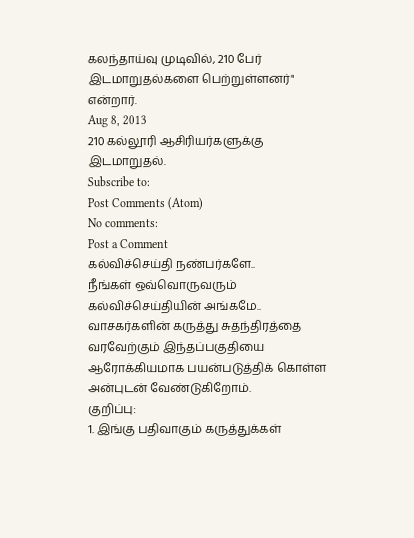கலந்தாய்வு முடிவில், 210 பேர் இடமாறுதல்களை பெற்றுள்ளனர்" என்றார்.
Aug 8, 2013
210 கல்லூரி ஆசிரியர்களுக்கு இடமாறுதல்.
Subscribe to:
Post Comments (Atom)
No comments:
Post a Comment
கல்விச்செய்தி நண்பர்களே..
நீங்கள் ஒவ்வொருவரும் கல்விச்செய்தியின் அங்கமே..
வாசகர்களின் கருத்து சுதந்திரத்தை வரவேற்கும் இந்தப்பகுதியை ஆரோக்கியமாக பயன்படுத்திக் கொள்ள அன்புடன் வேண்டுகிறோம்.
குறிப்பு:
1. இங்கு பதிவாகும் கருத்துக்கள்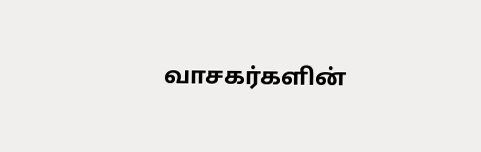வாசகர்களின்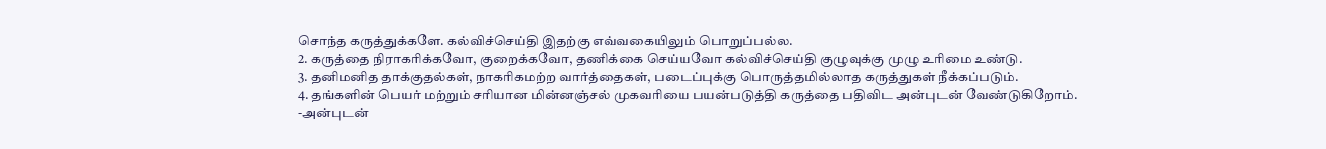சொந்த கருத்துக்களே. கல்விச்செய்தி இதற்கு எவ்வகையிலும் பொறுப்பல்ல.
2. கருத்தை நிராகரிக்கவோ, குறைக்கவோ, தணிக்கை செய்யவோ கல்விச்செய்தி குழுவுக்கு முழு உரிமை உண்டு.
3. தனிமனித தாக்குதல்கள், நாகரிகமற்ற வார்த்தைகள், படைப்புக்கு பொருத்தமில்லாத கருத்துகள் நீக்கப்படும்.
4. தங்களின் பெயர் மற்றும் சரியான மின்னஞ்சல் முகவரியை பயன்படுத்தி கருத்தை பதிவிட அன்புடன் வேண்டுகிறோம்.
-அன்புடன்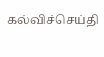கல்விச்செய்தி